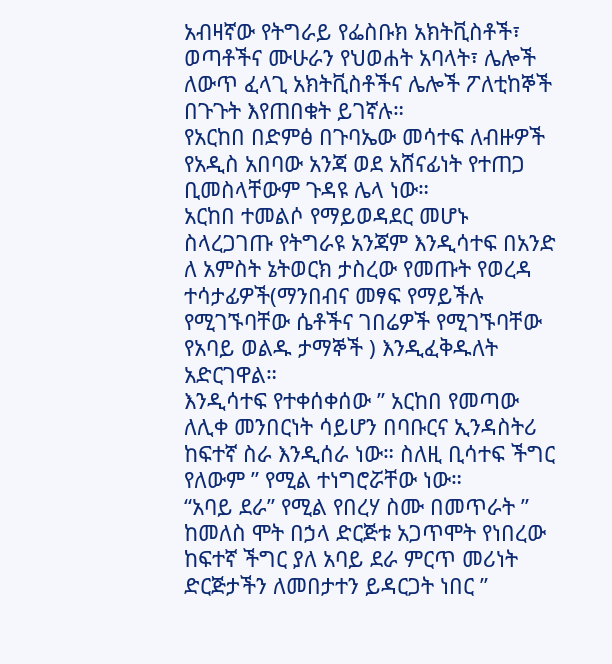አብዛኛው የትግራይ የፌስቡክ አክትቪስቶች፣ ወጣቶችና ሙሁራን የህወሐት አባላት፣ ሌሎች ለውጥ ፈላጊ አክትቪስቶችና ሌሎች ፖለቲከኞች በጉጉት እየጠበቁት ይገኛሉ።
የአርከበ በድምፅ በጉባኤው መሳተፍ ለብዙዎች የአዲስ አበባው አንጃ ወደ አሸናፊነት የተጠጋ ቢመስላቸውም ጉዳዩ ሌላ ነው።
አርከበ ተመልሶ የማይወዳደር መሆኑ ስላረጋገጡ የትግራዩ አንጃም እንዲሳተፍ በአንድ ለ አምስት ኔትወርክ ታስረው የመጡት የወረዳ ተሳታፊዎች(ማንበብና መፃፍ የማይችሉ የሚገኙባቸው ሴቶችና ገበሬዎች የሚገኙባቸው የአባይ ወልዱ ታማኞች ) እንዲፈቅዱለት አድርገዋል።
እንዲሳተፍ የተቀሰቀሰው ” አርከበ የመጣው ለሊቀ መንበርነት ሳይሆን በባቡርና ኢንዳስትሪ ከፍተኛ ስራ እንዲሰራ ነው። ስለዚ ቢሳተፍ ችግር የለውም ” የሚል ተነግሮሯቸው ነው።
“አባይ ደራ” የሚል የበረሃ ስሙ በመጥራት ” ከመለስ ሞት በኃላ ድርጅቱ አጋጥሞት የነበረው ከፍተኛ ችግር ያለ አባይ ደራ ምርጥ መሪነት ድርጅታችን ለመበታተን ይዳርጋት ነበር ”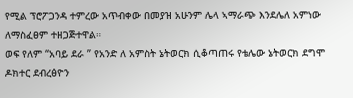የሚል ፕሮፖጋንዳ ተምረው አጥብቀው በመያዝ አሁንም ሌላ ኣማራጭ እንደሌለ አምነው ለማስፈፀም ተዘጋጅተዋል።
ወፍ የለም “አባይ ደራ ” የአንድ ለ አምስት ኔትወርክ ሲቆጣጠሩ የቴሌው ኔትወርክ ደግሞ ዶክተር ደብረፅዮን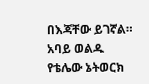በእጃቸው ይገኛል።
አባይ ወልዱ የቴሌው ኔትወርክ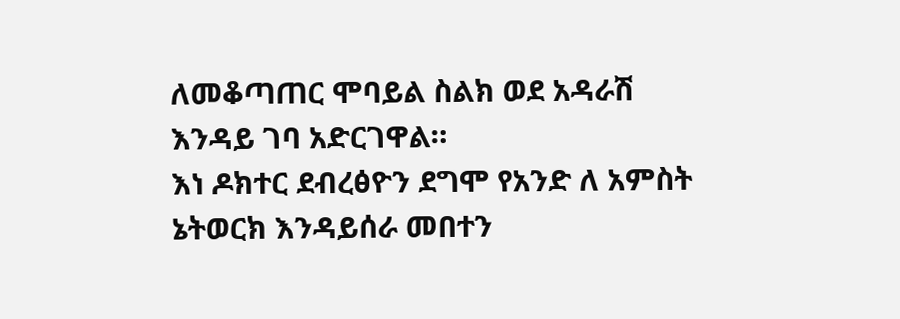ለመቆጣጠር ሞባይል ስልክ ወደ አዳራሽ እንዳይ ገባ አድርገዋል።
እነ ዶክተር ደብረፅዮን ደግሞ የአንድ ለ አምስት ኔትወርክ እንዳይሰራ መበተን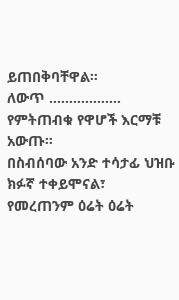ይጠበቅባቸዋል።
ለውጥ ……………… የምትጠብቁ የዋሆች እርማቹ አውጡ።
በስብሰባው አንድ ተሳታፊ ህዝቡ ክፉኛ ተቀይሞናል፣ የመረጠንም ዕሬት ዕሬት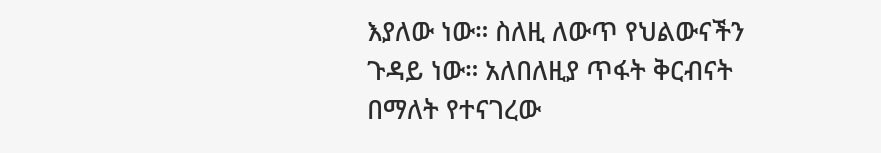እያለው ነው። ስለዚ ለውጥ የህልውናችን ጉዳይ ነው። አለበለዚያ ጥፋት ቅርብናት በማለት የተናገረው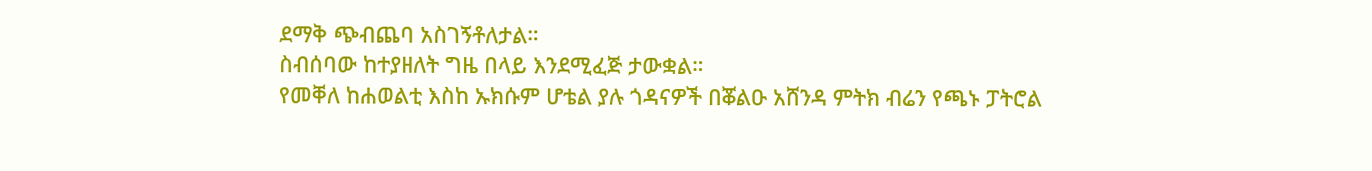ደማቅ ጭብጨባ አስገኝቶለታል።
ስብሰባው ከተያዘለት ግዜ በላይ እንደሚፈጅ ታውቋል።
የመቐለ ከሐወልቲ እስከ ኡክሱም ሆቴል ያሉ ጎዳናዎች በቖልዑ አሸንዳ ምትክ ብሬን የጫኑ ፓትሮል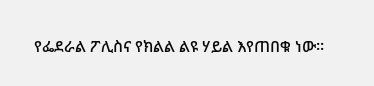የፌደራል ፖሊስና የክልል ልዩ ሃይል እየጠበቁ ነው።